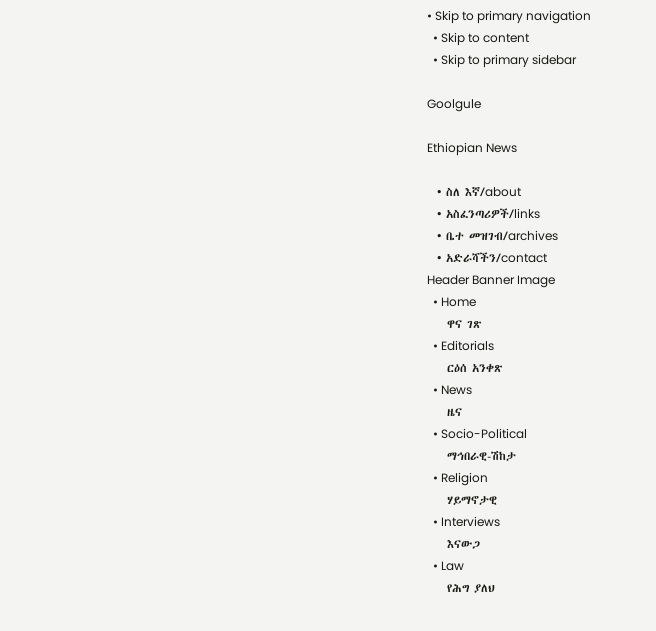• Skip to primary navigation
  • Skip to content
  • Skip to primary sidebar

Goolgule

Ethiopian News

  • ስለ እኛ/about
  • አስፈንጣሪዎች/links
  • ቤተ መዝገብ/archives
  • አድራሻችን/contact
Header Banner Image
  • Home
    ዋና ገጽ
  • Editorials
    ርዕሰ አንቀጽ
  • News
    ዜና
  • Socio-Political
    ማኅበራዊ-ሽከታ
  • Religion
    ሃይማኖታዊ
  • Interviews
    እናውጋ
  • Law
    የሕግ ያለህ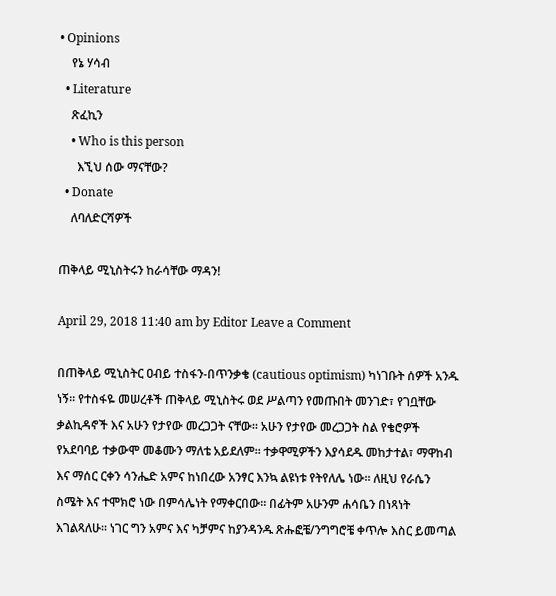• Opinions
    የኔ ሃሳብ
  • Literature
    ጽፈኪን
    • Who is this person
      እኚህ ሰው ማናቸው?
  • Donate
    ለባለድርሻዎች

ጠቅላይ ሚኒስትሩን ከራሳቸው ማዳን!

April 29, 2018 11:40 am by Editor Leave a Comment

በጠቅላይ ሚኒስትር ዐብይ ተስፋን-በጥንቃቄ (cautious optimism) ካነገቡት ሰዎች አንዱ ነኝ። የተስፋዬ መሠረቶች ጠቅላይ ሚኒስትሩ ወደ ሥልጣን የመጡበት መንገድ፣ የገቧቸው ቃልኪዳኖች እና አሁን የታየው መረጋጋት ናቸው። አሁን የታየው መረጋጋት ስል የቄሮዎች የአደባባይ ተቃውሞ መቆሙን ማለቴ አይደለም። ተቃዋሚዎችን እያሳደዱ መከታተል፣ ማዋከብ እና ማሰር ርቀን ሳንሔድ አምና ከነበረው አንፃር እንኳ ልዩነቱ የትየለሌ ነው። ለዚህ የራሴን ስሜት እና ተሞክሮ ነው በምሳሌነት የማቀርበው። በፊትም አሁንም ሐሳቤን በነጻነት እገልጻለሁ። ነገር ግን አምና እና ካቻምና ከያንዳንዱ ጽሑፎቼ/ንግግሮቼ ቀጥሎ እስር ይመጣል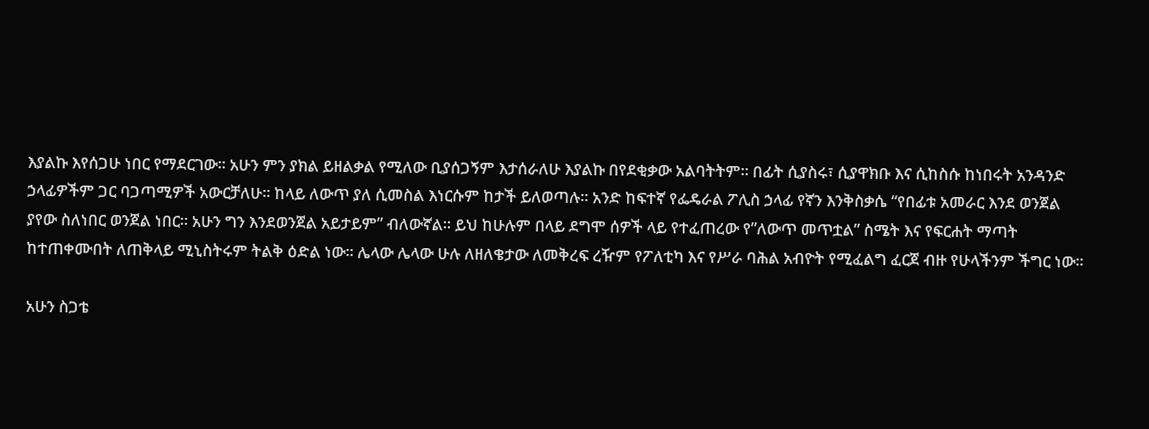እያልኩ እየሰጋሁ ነበር የማደርገው። አሁን ምን ያክል ይዘልቃል የሚለው ቢያሰጋኝም እታሰራለሁ እያልኩ በየደቂቃው አልባትትም። በፊት ሲያስሩ፣ ሲያዋክቡ እና ሲከስሱ ከነበሩት አንዳንድ ኃላፊዎችም ጋር ባጋጣሚዎች አውርቻለሁ። ከላይ ለውጥ ያለ ሲመስል እነርሱም ከታች ይለወጣሉ። አንድ ከፍተኛ የፌዴራል ፖሊስ ኃላፊ የኛን እንቅስቃሴ “የበፊቱ አመራር እንደ ወንጀል ያየው ስለነበር ወንጀል ነበር። አሁን ግን እንደወንጀል አይታይም” ብለውኛል። ይህ ከሁሉም በላይ ደግሞ ሰዎች ላይ የተፈጠረው የ”ለውጥ መጥቷል” ስሜት እና የፍርሐት ማጣት ከተጠቀሙበት ለጠቅላይ ሚኒስትሩም ትልቅ ዕድል ነው። ሌላው ሌላው ሁሉ ለዘለቄታው ለመቅረፍ ረዥም የፖለቲካ እና የሥራ ባሕል አብዮት የሚፈልግ ፈርጀ ብዙ የሁላችንም ችግር ነው።

አሁን ስጋቴ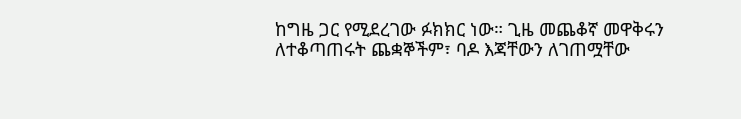ከግዜ ጋር የሚደረገው ፉክክር ነው። ጊዜ መጨቆኛ መዋቅሩን ለተቆጣጠሩት ጨቋኞችም፣ ባዶ እጃቸውን ለገጠሟቸው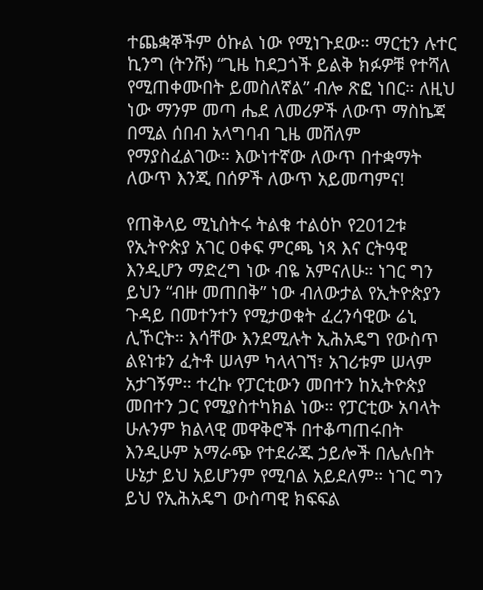ተጨቋኞችም ዕኩል ነው የሚነጉደው። ማርቲን ሉተር ኪንግ (ትንሹ) “ጊዜ ከደጋጎች ይልቅ ክፉዎቹ የተሻለ የሚጠቀሙበት ይመስለኛል” ብሎ ጽፎ ነበር። ለዚህ ነው ማንም መጣ ሔደ ለመሪዎች ለውጥ ማስኬጃ በሚል ሰበብ አላግባብ ጊዜ መሸለም የማያስፈልገው። እውነተኛው ለውጥ በተቋማት ለውጥ እንጂ በሰዎች ለውጥ አይመጣምና!

የጠቅላይ ሚኒስትሩ ትልቁ ተልዕኮ የ2012ቱ የኢትዮጵያ አገር ዐቀፍ ምርጫ ነጻ እና ርትዓዊ እንዲሆን ማድረግ ነው ብዬ አምናለሁ። ነገር ግን ይህን “ብዙ መጠበቅ” ነው ብለውታል የኢትዮጵያን ጉዳይ በመተንተን የሚታወቁት ፈረንሳዊው ሬኒ ሊኾርት። እሳቸው እንደሚሉት ኢሕአዴግ የውስጥ ልዩነቱን ፈትቶ ሠላም ካላላገኘ፣ አገሪቱም ሠላም አታገኝም። ተረኩ የፓርቲውን መበተን ከኢትዮጵያ መበተን ጋር የሚያስተካክል ነው። የፓርቲው አባላት ሁሉንም ክልላዊ መዋቅሮች በተቆጣጠሩበት እንዲሁም አማራጭ የተደራጁ ኃይሎች በሌሉበት ሁኔታ ይህ አይሆንም የሚባል አይደለም። ነገር ግን ይህ የኢሕአዴግ ውስጣዊ ክፍፍል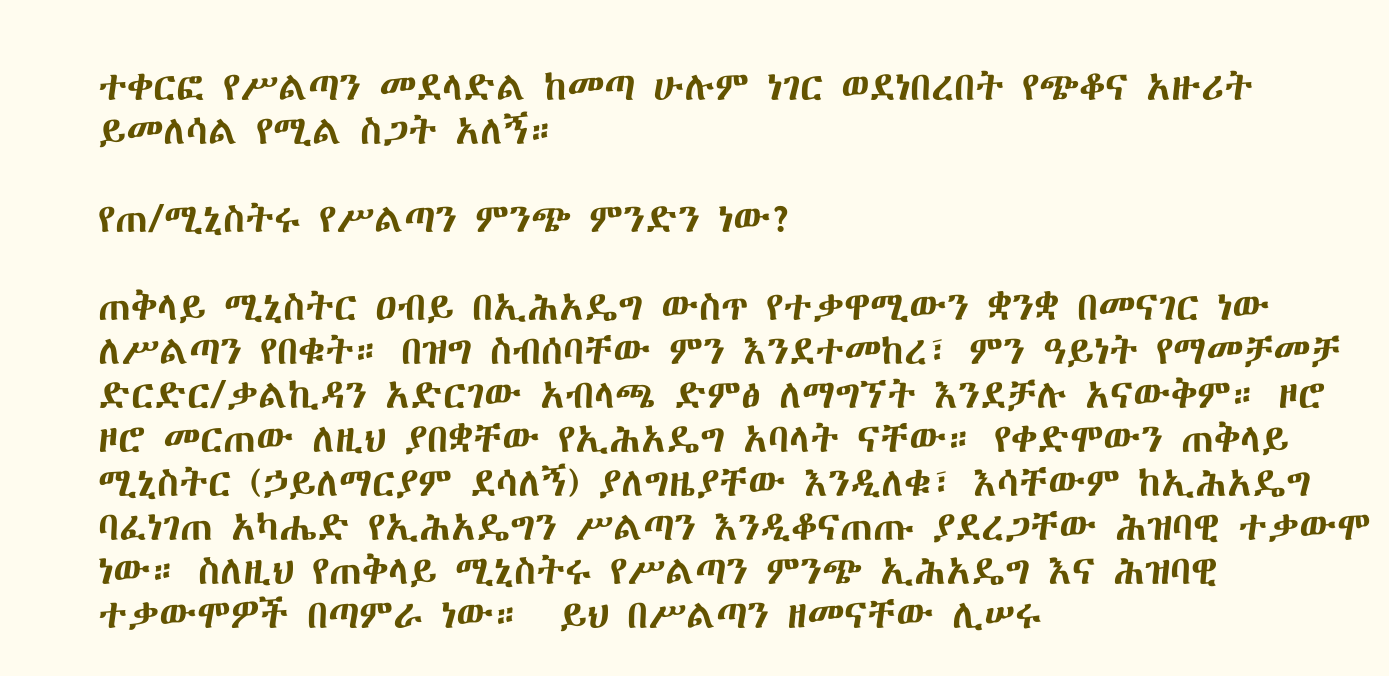ተቀርፎ የሥልጣን መደላድል ከመጣ ሁሉም ነገር ወደነበረበት የጭቆና አዙሪት ይመለሳል የሚል ስጋት አለኝ።

የጠ/ሚኒስትሩ የሥልጣን ምንጭ ምንድን ነው?

ጠቅላይ ሚኒስትር ዐብይ በኢሕአዴግ ውስጥ የተቃዋሚውን ቋንቋ በመናገር ነው ለሥልጣን የበቁት። በዝግ ስብሰባቸው ምን እንደተመከረ፣ ምን ዓይነት የማመቻመቻ ድርድር/ቃልኪዳን አድርገው አብላጫ ድምፅ ለማግኘት እንደቻሉ አናውቅም። ዞሮ ዞሮ መርጠው ለዚህ ያበቋቸው የኢሕአዴግ አባላት ናቸው። የቀድሞውን ጠቅላይ ሚኒስትር (ኃይለማርያም ደሳለኝ) ያለግዜያቸው እንዲለቁ፣ እሳቸውም ከኢሕአዴግ ባፈነገጠ አካሔድ የኢሕአዴግን ሥልጣን እንዲቆናጠጡ ያደረጋቸው ሕዝባዊ ተቃውሞ ነው። ስለዚህ የጠቅላይ ሚኒስትሩ የሥልጣን ምንጭ ኢሕአዴግ እና ሕዝባዊ ተቃውሞዎች በጣምራ ነው።  ይህ በሥልጣን ዘመናቸው ሊሠሩ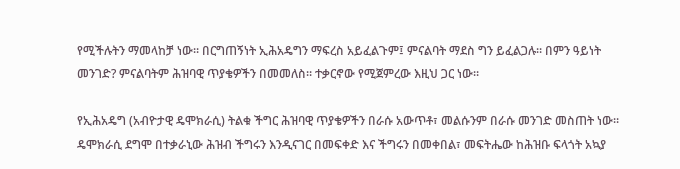የሚችሉትን ማመላከቻ ነው። በርግጠኝነት ኢሕአዴግን ማፍረስ አይፈልጉም፤ ምናልባት ማደስ ግን ይፈልጋሉ። በምን ዓይነት መንገድ? ምናልባትም ሕዝባዊ ጥያቄዎችን በመመለስ። ተቃርኖው የሚጀምረው እዚህ ጋር ነው።

የኢሕአዴግ (አብዮታዊ ዴሞክራሲ) ትልቁ ችግር ሕዝባዊ ጥያቄዎችን በራሱ አውጥቶ፣ መልሱንም በራሱ መንገድ መስጠት ነው።  ዴሞክራሲ ደግሞ በተቃራኒው ሕዝብ ችግሩን እንዲናገር በመፍቀድ እና ችግሩን በመቀበል፣ መፍትሔው ከሕዝቡ ፍላጎት አኳያ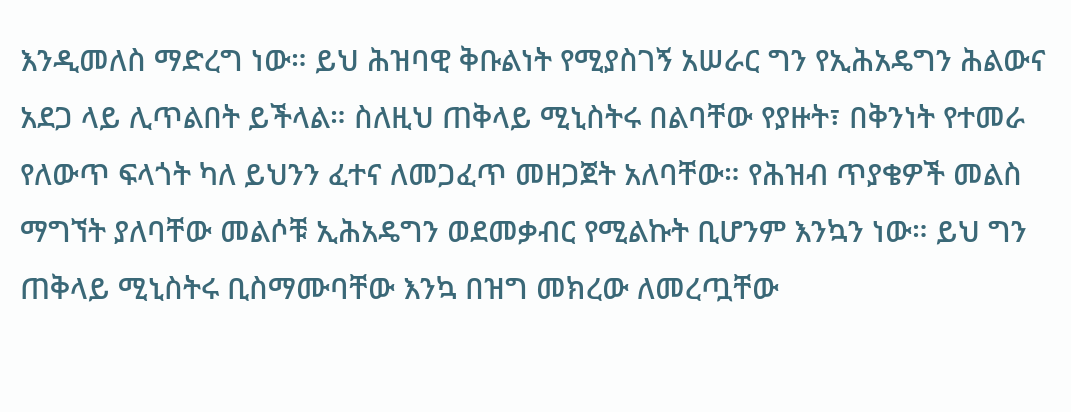እንዲመለስ ማድረግ ነው። ይህ ሕዝባዊ ቅቡልነት የሚያስገኝ አሠራር ግን የኢሕአዴግን ሕልውና አደጋ ላይ ሊጥልበት ይችላል። ስለዚህ ጠቅላይ ሚኒስትሩ በልባቸው የያዙት፣ በቅንነት የተመራ የለውጥ ፍላጎት ካለ ይህንን ፈተና ለመጋፈጥ መዘጋጀት አለባቸው። የሕዝብ ጥያቄዎች መልስ ማግኘት ያለባቸው መልሶቹ ኢሕአዴግን ወደመቃብር የሚልኩት ቢሆንም እንኳን ነው። ይህ ግን ጠቅላይ ሚኒስትሩ ቢስማሙባቸው እንኳ በዝግ መክረው ለመረጧቸው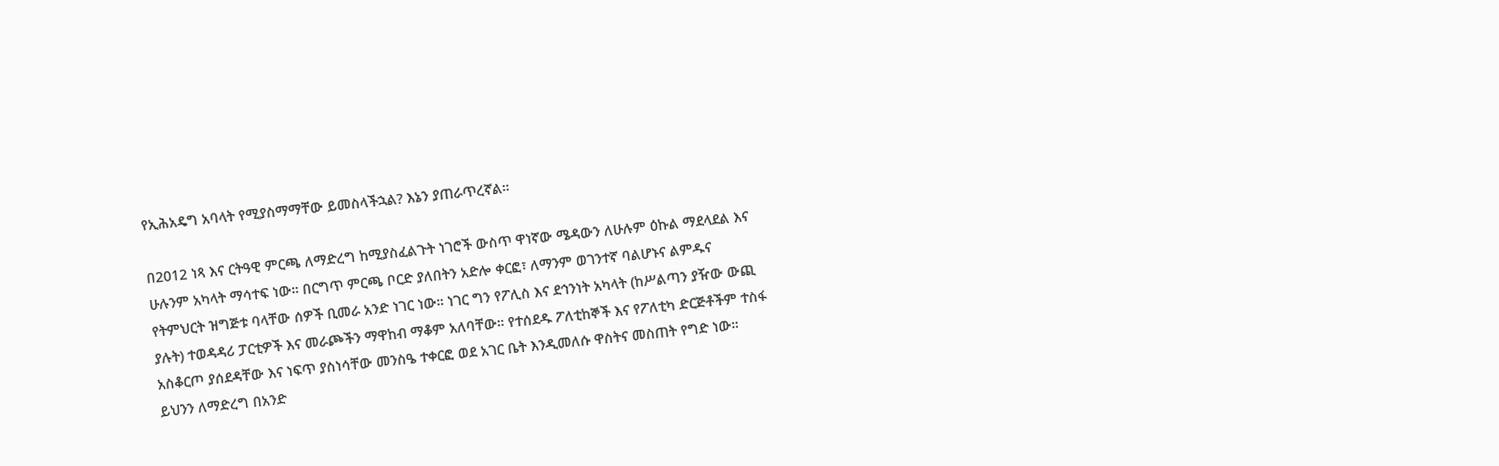የኢሕአዴግ አባላት የሚያስማማቸው ይመስላችኋል? እኔን ያጠራጥረኛል።

በ2012 ነጻ እና ርትዓዊ ምርጫ ለማድረግ ከሚያስፈልጉት ነገሮች ውስጥ ዋነኛው ሜዳውን ለሁሉም ዕኩል ማደላደል እና ሁሉንም አካላት ማሳተፍ ነው። በርግጥ ምርጫ ቦርድ ያለበትን አድሎ ቀርፎ፣ ለማንም ወገንተኛ ባልሆኑና ልምዱና የትምህርት ዝግጅቱ ባላቸው ሰዎች ቢመራ አንድ ነገር ነው። ነገር ግን የፖሊስ እና ደኅንነት አካላት (ከሥልጣን ያዥው ውጪ ያሉት) ተወዳዳሪ ፓርቲዎች እና መራጮችን ማዋከብ ማቆም አለባቸው። የተሰደዱ ፖለቲከኞች እና የፖለቲካ ድርጅቶችም ተስፋ አስቆርጦ ያሰደዳቸው እና ነፍጥ ያስነሳቸው መንስዔ ተቀርፎ ወደ አገር ቤት እንዲመለሱ ዋስትና መስጠት የግድ ነው። ይህንን ለማድረግ በአንድ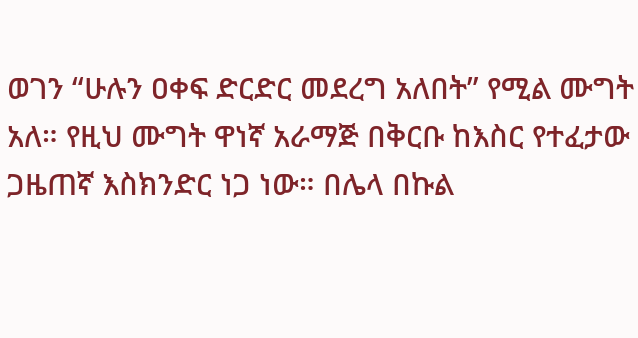ወገን “ሁሉን ዐቀፍ ድርድር መደረግ አለበት” የሚል ሙግት አለ። የዚህ ሙግት ዋነኛ አራማጅ በቅርቡ ከእስር የተፈታው ጋዜጠኛ እስክንድር ነጋ ነው። በሌላ በኩል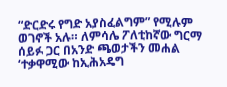“ድርድሩ የግድ አያስፈልግም” የሚሉም ወገኖች አሉ። ለምሳሌ ፖለቲከኛው ግርማ ሰይፉ ጋር በአንድ ጫወታችን መሐል ‘ተቃዋሚው ከኢሕአዴግ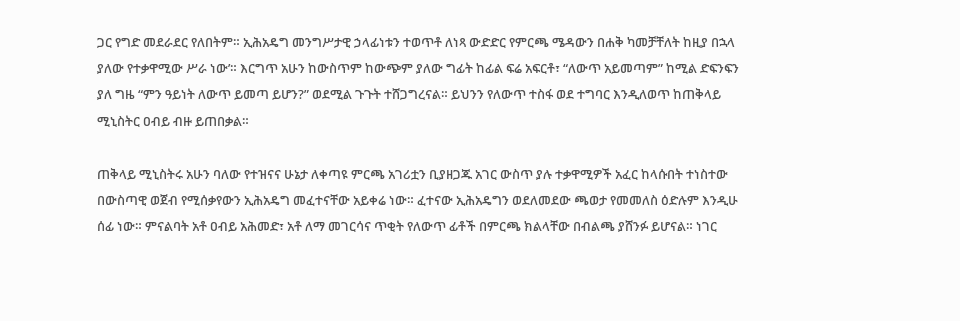ጋር የግድ መደራደር የለበትም። ኢሕአዴግ መንግሥታዊ ኃላፊነቱን ተወጥቶ ለነጻ ውድድር የምርጫ ሜዳውን በሐቅ ካመቻቸለት ከዚያ በኋላ ያለው የተቃዋሚው ሥራ ነው’። እርግጥ አሁን ከውስጥም ከውጭም ያለው ግፊት ከፊል ፍሬ አፍርቶ፣ “ለውጥ አይመጣም” ከሚል ድፍንፍን ያለ ግዜ “ምን ዓይነት ለውጥ ይመጣ ይሆን?” ወደሚል ጉጉት ተሸጋግረናል። ይህንን የለውጥ ተስፋ ወደ ተግባር እንዲለወጥ ከጠቅላይ ሚኒስትር ዐብይ ብዙ ይጠበቃል።

ጠቅላይ ሚኒስትሩ አሁን ባለው የተዝናና ሁኔታ ለቀጣዩ ምርጫ አገሪቷን ቢያዘጋጁ አገር ውስጥ ያሉ ተቃዋሚዎች አፈር ከላሱበት ተነስተው በውስጣዊ ወጀብ የሚሰቃየውን ኢሕአዴግ መፈተናቸው አይቀሬ ነው። ፈተናው ኢሕአዴግን ወደለመደው ጫወታ የመመለስ ዕድሉም እንዲሁ ሰፊ ነው። ምናልባት አቶ ዐብይ አሕመድ፣ አቶ ለማ መገርሳና ጥቂት የለውጥ ፊቶች በምርጫ ክልላቸው በብልጫ ያሸንፉ ይሆናል። ነገር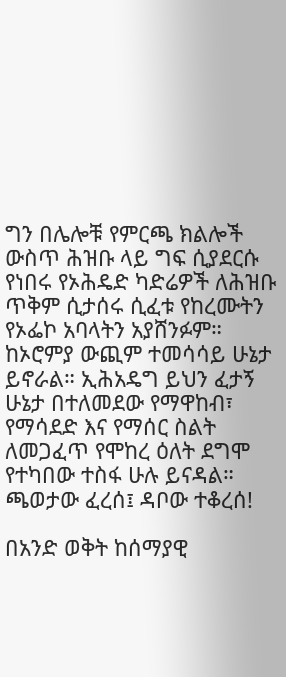ግን በሌሎቹ የምርጫ ክልሎች ውስጥ ሕዝቡ ላይ ግፍ ሲያደርሱ የነበሩ የኦሕዴድ ካድሬዎች ለሕዝቡ ጥቅም ሲታሰሩ ሲፈቱ የከረሙትን የኦፌኮ አባላትን አያሸንፉም። ከኦሮምያ ውጪም ተመሳሳይ ሁኔታ ይኖራል። ኢሕአዴግ ይህን ፈታኝ ሁኔታ በተለመደው የማዋከብ፣ የማሳደድ እና የማሰር ስልት ለመጋፈጥ የሞከረ ዕለት ደግሞ የተካበው ተስፋ ሁሉ ይናዳል። ጫወታው ፈረሰ፤ ዳቦው ተቆረሰ!

በአንድ ወቅት ከሰማያዊ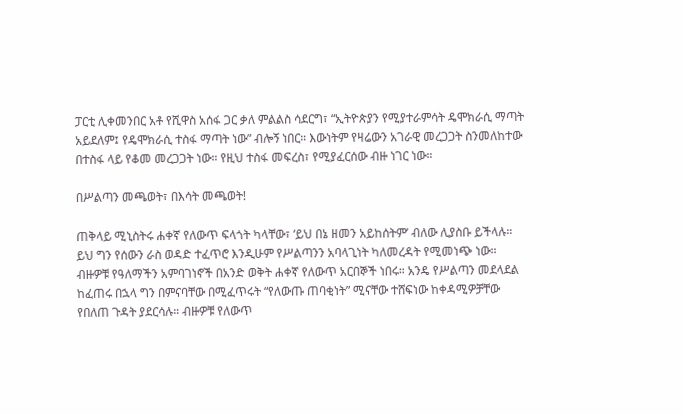ፓርቲ ሊቀመንበር አቶ የሺዋስ አሰፋ ጋር ቃለ ምልልስ ሳደርግ፣ “ኢትዮጵያን የሚያተራምሳት ዴሞክራሲ ማጣት አይደለም፤ የዴሞክራሲ ተስፋ ማጣት ነው” ብሎኝ ነበር። እውነትም የዛሬውን አገራዊ መረጋጋት ስንመለከተው በተስፋ ላይ የቆመ መረጋጋት ነው። የዚህ ተስፋ መፍረስ፣ የሚያፈርሰው ብዙ ነገር ነው።

በሥልጣን መጫወት፣ በእሳት መጫወት!

ጠቅላይ ሚኒስትሩ ሐቀኛ የለውጥ ፍላጎት ካላቸው፣ ‘ይህ በኔ ዘመን አይከሰትም’ ብለው ሊያስቡ ይችላሉ። ይህ ግን የሰውን ራስ ወዳድ ተፈጥሮ እንዲሁም የሥልጣንን አባላጊነት ካለመረዳት የሚመነጭ ነው። ብዙዎቹ የዓለማችን አምባገነኖች በአንድ ወቅት ሐቀኛ የለውጥ አርበኞች ነበሩ። አንዴ የሥልጣን መደላደል ከፈጠሩ በኋላ ግን በምናባቸው በሚፈጥሩት “የለውጡ ጠባቂነት” ሚናቸው ተሸፍነው ከቀዳሚዎቻቸው የበለጠ ጉዳት ያደርሳሉ። ብዙዎቹ የለውጥ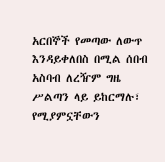አርበኞች የመጣው ለውጥ እንዳይቀለበስ በሚል ሰበብ አስባብ ለረዥም ግዜ ሥልጣን ላይ ይከርማሉ፣ የሚያምኗቸውን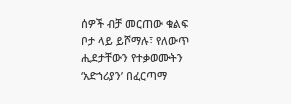ሰዎች ብቻ መርጠው ቁልፍ ቦታ ላይ ይሾማሉ፣ የለውጥ ሒደታቸውን የተቃወሙትን ‘አድኀሪያን’ በፈርጣማ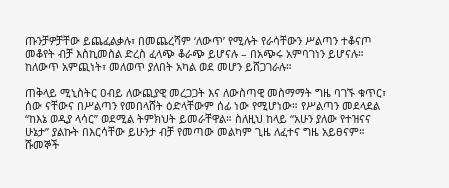ጡንቻዎቻቸው ይጨፈልቃሉ፣ በመጨረሻም ‘ለውጥ’ የሚሉት የራሳቸውን ሥልጣን ተቆናጦ መቆየት ብቻ እስኪመስል ድረስ ፈላጭ ቆራጭ ይሆናሉ – በአጭሩ አምባገነን ይሆናሉ። ከለውጥ አምጪነት፣ መለወጥ ያለበት አካል ወደ መሆን ይሸጋገራሉ።

ጠቅላይ ሚኒስትር ዐብይ ለውጪያዊ መረጋጋት እና ለውስጣዊ መስማማት ግዜ ባገኙ ቁጥር፣ ሰው ናቸውና በሥልጣን የመበላሸት ዕድላቸውም ሰፊ ነው የሚሆነው። የሥልጣን መደላደል “ከእኔ ወዲያ ላሳር” ወደሚል ትምክህት ይመራቸዋል። ስለዚህ ከላይ “አሁን ያለው የተዝናና ሁኔታ” ያልኩት በእርሳቸው ይሁንታ ብቻ የመጣው መልካም ጊዜ ለፈተና ግዜ አይፀናም። ሹመኞች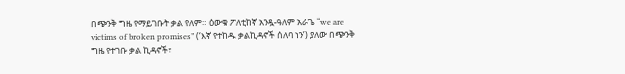በጭንቅ ግዜ የማይገቡት ቃል የለም። ዕውቁ ፖለቲከኛ አንዷ-ዓለም አራጌ “we are victims of broken promises” (‘እኛ የተከዱ ቃልኪዳኖች ሰለባ ነን’) ያለው በጭንቅ ግዜ የተገቡ ቃል ኪዳኖች፣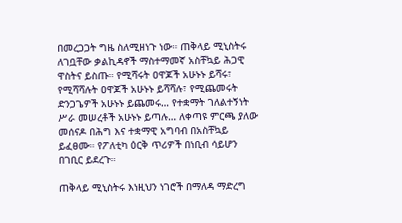በመረጋጋት ግዜ ስለሚዘነጉ ነው። ጠቅላይ ሚኒስትሩ ለገቧቸው ቃልኪዳኖች ማስተማመኛ አስቸኳይ ሕጋዊ ዋስትና ይስጡ። የሚሻሩት ዐዋጆች አሁኑኑ ይሻሩ፣ የሚሻሻሉት ዐዋጆች አሁኑኑ ይሻሻሉ፣ የሚጨመሩት ድንጋጌዎች አሁኑኑ ይጨመሩ… የተቋማት ገለልተኝነት ሥራ መሠረቶች አሁኑኑ ይጣሉ… ለቀጣዩ ምርጫ ያለው መሰናዶ በሕግ እና ተቋማዊ አግባብ በአስቸኳይ ይፈፀሙ። የፖለቲካ ዕርቅ ጥሪዎች በነቢብ ሳይሆን በገቢር ይደረጉ።

ጠቅላይ ሚኒስትሩ እነዚህን ነገሮች በማለዳ ማድረግ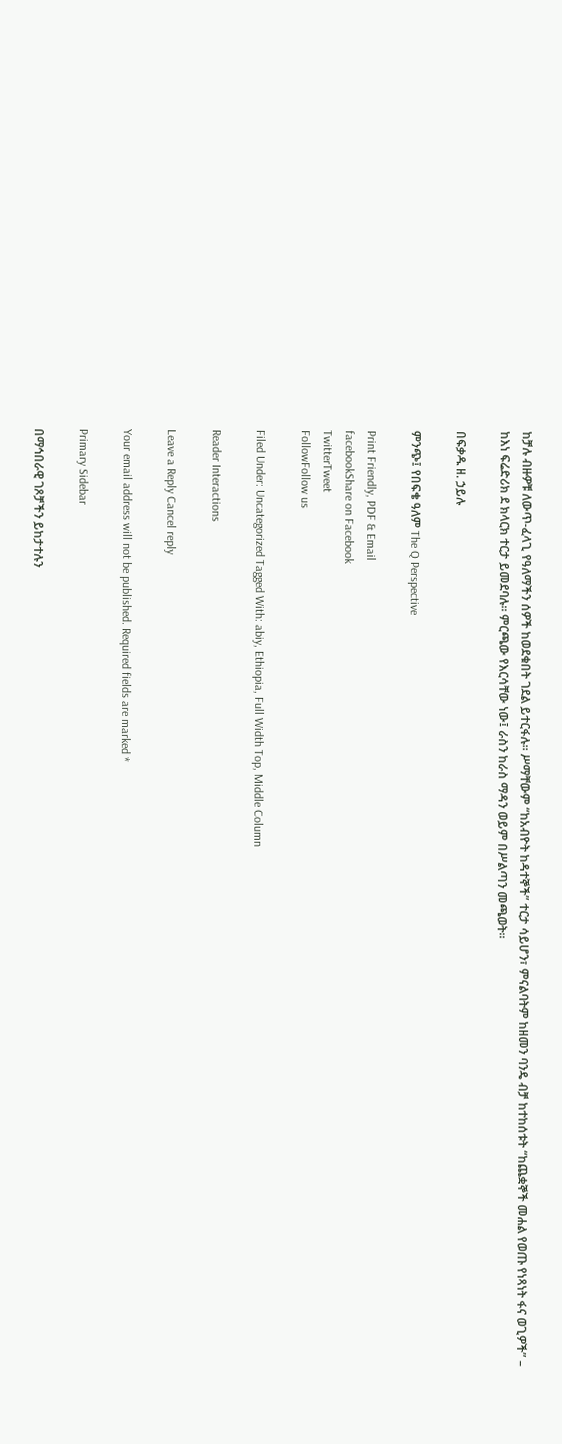ከቻሉ ብዙዎቹ ለውጥ-ፈላጊ የዓለማችን ሰዎች ከወደቁበት ገደል ይተርፋሉ። ሥማቸውም “ከአብዮት ከዳተኞች” ተርታ ሳይሆን፣ ምናልባትም ከዘመን ባንዴ ብቻ ከተከሰቱት “ከጨቋኞች መሐል የወጡ የነጻነት ፋና ወጊዎች” – ከእነ ፍሬድሪክ ደ ክላርክ ተርታ ይመደባሉ። ምርጫው የእርሳቸው ነው፤ ራስን ከራስ ማዳን ወይም በሥልጣን መጫወት።

በፍቃዱ ዘ. ኃይሉ

ምንጭ፤ የበፍቄ ዓለም The Q Perspective

Print Friendly, PDF & Email
facebookShare on Facebook
TwitterTweet
FollowFollow us

Filed Under: Uncategorized Tagged With: abiy, Ethiopia, Full Width Top, Middle Column

Reader Interactions

Leave a Reply Cancel reply

Your email address will not be published. Required fields are marked *

Primary Sidebar

በማኅበራዊ ገጾቻችን ይከታተሉን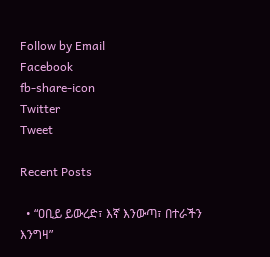Follow by Email
Facebook
fb-share-icon
Twitter
Tweet

Recent Posts

  • “ዐቢይ ይውረድ፣ እኛ እንውጣ፣ በተራችን እንግዛ”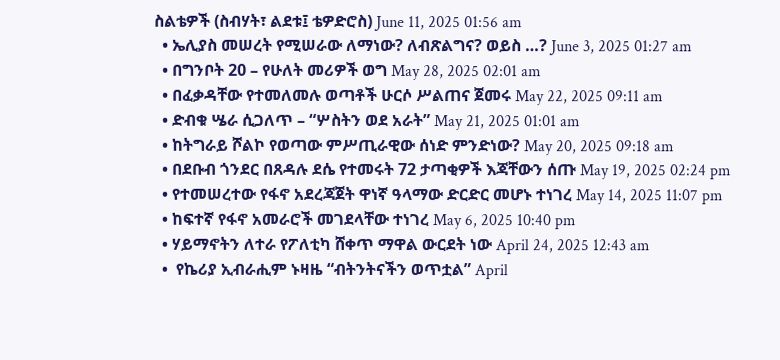ስልቴዎች (ስብሃት፣ ልደቱ፤ ቴዎድሮስ) June 11, 2025 01:56 am
  • ኤሊያስ መሠረት የሚሠራው ለማነው? ለብጽልግና? ወይስ …? June 3, 2025 01:27 am
  • በግንቦት 20 – የሁለት መሪዎች ወግ May 28, 2025 02:01 am
  • በፈቃዳቸው የተመለመሉ ወጣቶች ሁርሶ ሥልጠና ጀመሩ May 22, 2025 09:11 am
  • ድብቁ ሤራ ሲጋለጥ – “ሦስትን ወደ አራት” May 21, 2025 01:01 am
  • ከትግራይ ሾልኮ የወጣው ምሥጢራዊው ሰነድ ምንድነው? May 20, 2025 09:18 am
  • በደቡብ ጎንደር በጸዳሉ ደሴ የተመሩት 72 ታጣቂዎች እጃቸውን ሰጡ May 19, 2025 02:24 pm
  • የተመሠረተው የፋኖ አደረጃጀት ዋነኛ ዓላማው ድርድር መሆኑ ተነገረ May 14, 2025 11:07 pm
  • ከፍተኛ የፋኖ አመራሮች መገደላቸው ተነገረ May 6, 2025 10:40 pm
  • ሃይማኖትን ለተራ የፖለቲካ ሸቀጥ ማዋል ውርደት ነው April 24, 2025 12:43 am
  •  የኬሪያ ኢብራሒም ኑዛዜ “ብትንትናችን ወጥቷል” April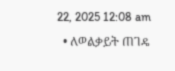22, 2025 12:08 am
  • ለወልቃይት ጠገዴ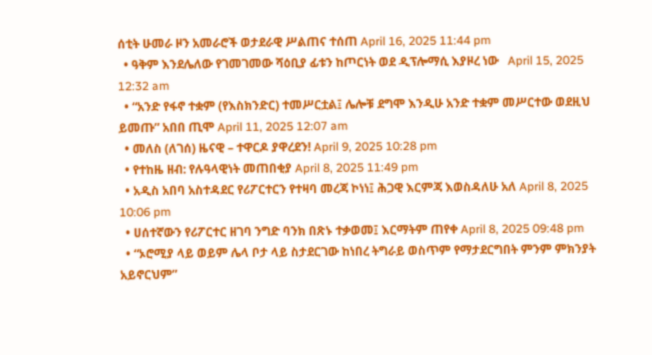ሰቲት ሁመራ ዞን አመራሮች ወታደራዊ ሥልጠና ተሰጠ April 16, 2025 11:44 pm
  • ዓቅም እንደሌለው የገመገመው ሻዕቢያ ፊቱን ከጦርነት ወደ ዲፕሎማሲ እያዞረ ነው   April 15, 2025 12:32 am
  • “አንድ የፋኖ ተቋም (የእስክንድር) ተመሥርቷል፤ ሌሎቹ ደግሞ እንዲሁ አንድ ተቋም መሥርተው ወደዚህ ይመጡ” አበበ ጢሞ April 11, 2025 12:07 am
  • መለስ (ለገሰ) ዜናዊ – ተዋርዶ ያዋረደን! April 9, 2025 10:28 pm
  • የተከዜ ዘብ: የሉዓላዊነት መጠበቂያ April 8, 2025 11:49 pm
  • አዲስ አበባ አስተዳደር የሪፖርተርን የተዛባ መረጃ ኮነነ፤ ሕጋዊ እርምጃ እወስዳለሁ አለ April 8, 2025 10:06 pm
  • ሀሰተኛውን የሪፖርተር ዘገባ ንግድ ባንክ በጽኑ ተቃወመ፤ እርማትም ጠየቀ April 8, 2025 09:48 pm
  • “ኦሮሚያ ላይ ወይም ሌላ ቦታ ላይ ስታደርገው ከነበረ ትግራይ ወስጥም የማታደርግበት ምንም ምክንያት አይኖርህም”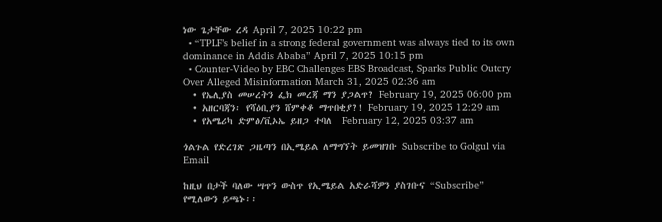ነው ጌታቸው ረዳ April 7, 2025 10:22 pm
  • “TPLF’s belief in a strong federal government was always tied to its own dominance in Addis Ababa” April 7, 2025 10:15 pm
  • Counter-Video by EBC Challenges EBS Broadcast, Sparks Public Outcry Over Alleged Misinformation March 31, 2025 02:36 am
  • የኤሊያስ መሠረትን ፌክ መረጃ ማን ያጋልጥ? February 19, 2025 06:00 pm
  • አዘርባጃን፡ የሻዕቢያን ሸምቀቆ ማጥበቂያ?! February 19, 2025 12:29 am
  • የአሜሪካ ድምፅ/ቪኦኤ ይዘጋ ተባለ  February 12, 2025 03:37 am

ጎልጉል የድረገጽ ጋዜጣን በኢሜይል ለማግኘት ይመዝገቡ Subscribe to Golgul via Email

ከዚህ በታች ባለው ሣጥን ውስጥ የኢሜይል አድራሻዎን ያስገቡና “Subscribe” የሚለውን ይጫኑ፡፡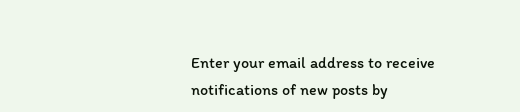Enter your email address to receive notifications of new posts by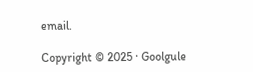email.

Copyright © 2025 · Goolgule